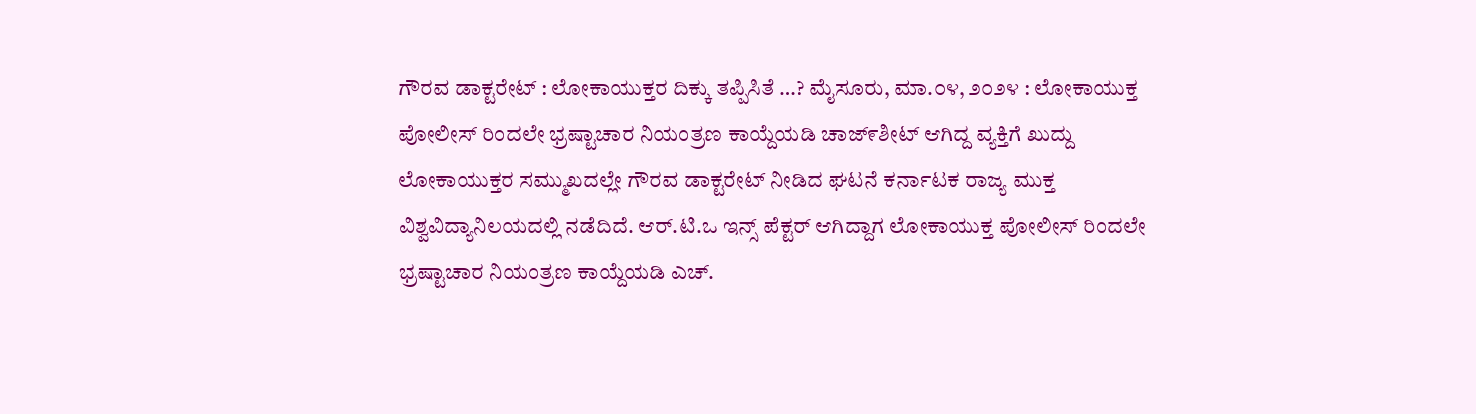ಗೌರವ ಡಾಕ್ಟರೇಟ್‌ : ಲೋಕಾಯುಕ್ತರ ದಿಕ್ಕು ತಪ್ಪಿಸಿತೆ …? ಮೈಸೂರು, ಮಾ.೦೪, ೨೦೨೪ : ಲೋಕಾಯುಕ್ತ ಪೋಲೀಸ್ ರಿಂದಲೇ‌ ಭ್ರಷ್ಟಾಚಾರ ನಿಯಂತ್ರಣ ಕಾಯ್ದೆಯಡಿ ಚಾಜ್೯ಶೀಟ್ ಆಗಿದ್ದ ವ್ಯಕ್ತಿಗೆ ಖುದ್ದು ಲೋಕಾಯುಕ್ತರ ಸಮ್ಮುಖದಲ್ಲೇ ಗೌರವ ಡಾಕ್ಟರೇಟ್‌ ನೀಡಿದ ಘಟನೆ ಕರ್ನಾಟಕ ರಾಜ್ಯ ಮುಕ್ತ ವಿಶ್ವವಿದ್ಯಾನಿಲಯದಲ್ಲಿ ನಡೆದಿದೆ. ಆರ್.ಟಿ.ಒ ಇನ್ಸ್‌ ಪೆಕ್ಟರ್‌ ಆಗಿದ್ದಾಗ ಲೋಕಾಯುಕ್ತ ಪೋಲೀಸ್ ರಿಂದಲೇ‌ ಭ್ರಷ್ಟಾಚಾರ ನಿಯಂತ್ರಣ ಕಾಯ್ದೆಯಡಿ ಎಚ್.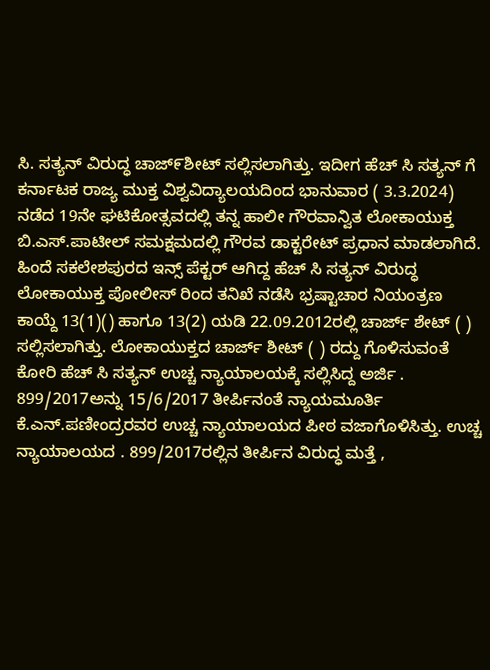ಸಿ. ಸತ್ಯನ್ ವಿರುದ್ಧ ಚಾಜ್೯ಶೀಟ್ ಸಲ್ಲಿಸಲಾಗಿತ್ತು. ಇದೀಗ ಹೆಚ್ ಸಿ ಸತ್ಯನ್ ಗೆ ಕರ್ನಾಟಕ ರಾಜ್ಯ ಮುಕ್ತ ವಿಶ್ವವಿದ್ಯಾಲಯದಿಂದ ಭಾನುವಾರ ( 3.3.2024) ನಡೆದ 19ನೇ ಘಟಿಕೋತ್ಸವದಲ್ಲಿ‌ ತನ್ನ ಹಾಲೀ ಗೌರವಾನ್ವಿತ ಲೋಕಾಯುಕ್ತ ಬಿ.ಎಸ್.ಪಾಟೀಲ್ ಸಮಕ್ಷಮದಲ್ಲಿ ಗೌರವ ಡಾಕ್ಟರೇಟ್ ಪ್ರಧಾನ ಮಾಡಲಾಗಿದೆ. ಹಿಂದೆ ಸಕಲೇಶಪುರದ ಇನ್ಸ್‌ ಪೆಕ್ಟರ್‌ ಆಗಿದ್ದ ಹೆಚ್ ಸಿ ಸತ್ಯನ್ ವಿರುದ್ಧ ಲೋಕಾಯುಕ್ತ ಪೋಲೀಸ್ ರಿಂದ ತನಿಖೆ ನಡೆಸಿ ಭ್ರಷ್ಟಾಚಾರ ನಿಯಂತ್ರಣ ಕಾಯ್ದೆ 13(1)() ಹಾಗೂ 13(2) ಯಡಿ 22.09.2012ರಲ್ಲಿ ಚಾರ್ಜ್‌ ಶೇಟ್‌ ( ) ಸಲ್ಲಿಸಲಾಗಿತ್ತು. ಲೋಕಾಯುಕ್ತದ ಚಾರ್ಜ್‌ ಶೀಟ್‌ ( ) ರದ್ದು ಗೊಳಿಸುವಂತೆ ಕೋರಿ ಹೆಚ್ ಸಿ ಸತ್ಯನ್ ಉಚ್ಚ ನ್ಯಾಯಾಲಯಕ್ಕೆ ಸಲ್ಲಿಸಿದ್ದ ಅರ್ಜಿ . 899/2017ಅನ್ನು 15/6/2017 ತೀರ್ಪಿನಂತೆ ನ್ಯಾಯಮೂರ್ತಿ ಕೆ.ಎನ್.ಪಣೀಂದ್ರರವರ ಉಚ್ಚ ನ್ಯಾಯಾಲಯದ ಪೀಠ ವಜಾಗೊಳಿಸಿತ್ತು. ಉಚ್ಚ ನ್ಯಾಯಾಲಯದ . 899/2017ರಲ್ಲಿನ ತೀರ್ಪಿನ ವಿರುದ್ಧ ಮತ್ತೆ ,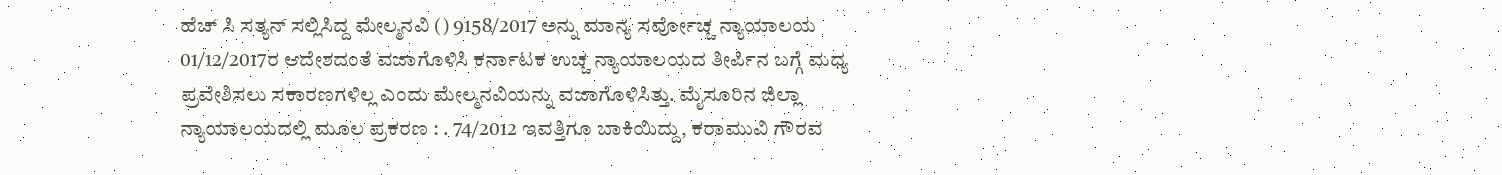ಹೆಚ್ ಸಿ ಸತ್ಯನ್ ಸಲ್ಲಿಸಿದ್ದ ಮೇಲ್ಮನವಿ () 9158/2017 ಅನ್ನು ಮಾನ್ಯ ಸರ್ವೋಚ್ಚ ನ್ಯಾಯಾಲಯ 01/12/2017ರ ಆದೇಶದಂತೆ ವಜಾಗೊಳಿಸಿ ಕರ್ನಾಟಕ ಉಚ್ಚ ನ್ಯಾಯಾಲಯದ ತೀರ್ಪಿನ ಬಗ್ಗೆ ಮಧ್ಯ ಪ್ರವೇಶಿಸಲು ಸಕಾರಣಗಳಿಲ್ಲ ಎಂದು ಮೇಲ್ಮನವಿಯನ್ನು ವಜಾಗೊಳಿಸಿತ್ತು. ಮೈಸೂರಿನ‌ ಜಿಲ್ಲಾ ನ್ಯಾಯಾಲಯದಲ್ಲಿ ಮೂಲ‌ ಪ್ರಕರಣ : . 74/2012 ಇವತ್ತಿಗೂ ಬಾಕಿಯಿದ್ದು, ಕರಾಮುವಿ ಗೌರವ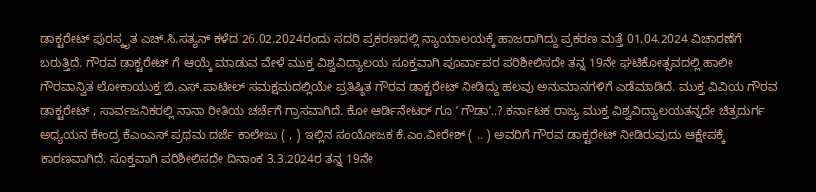ಡಾಕ್ಟರೇಟ್ ಪುರಸ್ಕೃತ ಎಚ್.ಸಿ.ಸತ್ಯನ್‌ ಕಳೆದ 26.02.2024ರಂದು ಸದರಿ ಪ್ರಕರಣದಲ್ಲಿ ನ್ಯಾಯಾಲಯಕ್ಕೆ ಹಾಜರಾಗಿದ್ದು ಪ್ರಕರಣ ಮತ್ತೆ 01.04.2024 ವಿಚಾರಣೆಗೆ ಬರುತ್ತಿದೆ. ಗೌರವ ಡಾಕ್ಟರೇಟ್‌ ಗೆ ಆಯ್ಕೆ ಮಾಡುವ ವೇಳೆ ಮುಕ್ತ ವಿಶ್ವವಿದ್ಯಾಲಯ ಸೂಕ್ತವಾಗಿ ಪೂರ್ವಾಪರ ಪರಿಶೀಲಿಸದೇ ತನ್ನ 19ನೇ ಘಟಿಕೋತ್ಸವದಲ್ಲಿ‌ ಹಾಲೀ ಗೌರವಾನ್ವಿತ ಲೋಕಾಯುಕ್ತ ಬಿ.ಎಸ್.ಪಾಟೀಲ್ ಸಮಕ್ಷಮದಲ್ಲಿಯೇ ಪ್ರತಿಷ್ಠಿತ ಗೌರವ ಡಾಕ್ಟರೇಟ್ ನೀಡಿದ್ದು ಹಲವು ಅನುಮಾನಗಳಿಗೆ ಎಡೆಮಾಡಿದೆ. ಮುಕ್ತ ವಿವಿಯ ಗೌರವ ಡಾಕ್ಟರೇಟ್ , ಸಾರ್ವಜನಿಕರಲ್ಲಿ ನಾನಾ ರೀತಿಯ ಚರ್ಚೆಗೆ ಗ್ರಾಸವಾಗಿದೆ. ಕೋ ಆರ್ಡಿನೇಟರ್‌ ಗೂ ʼ ಗೌಡಾʼ..? ಕರ್ನಾಟಕ ರಾಜ್ಯ ಮುಕ್ತ ವಿಶ್ವವಿದ್ಯಾಲಯತನ್ನದೇ ಚಿತ್ರದುರ್ಗ ಅಧ್ಯಯನ ಕೇಂದ್ರ ಕೆಎಂಎಸ್‌ ಪ್ರಥಮ ದರ್ಜೆ ಕಾಲೇಜು ( , ) ಇಲ್ಲಿನ ಸಂಯೋಜಕ ಕೆ.ಎಂ.ವೀರೇಶ್‌ ( .. ) ಅವರಿಗೆ ಗೌರವ ಡಾಕ್ಟರೇಟ್‌ ನೀಡಿರುವುದು ಆಕ್ಷೇಪಕ್ಕೆ ಕಾರಣವಾಗಿದೆ. ಸೂಕ್ತವಾಗಿ ಪರಿಶೀಲಿಸದೇ ದಿನಾಂಕ 3.3.2024ರ ತನ್ನ 19ನೇ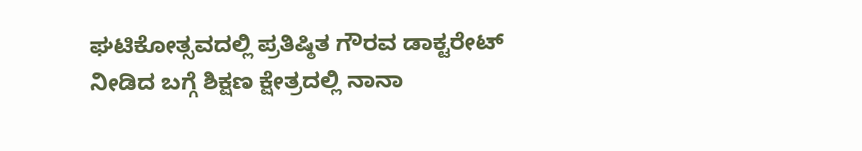ಘಟಿಕೋತ್ಸವದಲ್ಲಿ‌ ಪ್ರತಿಷ್ಠಿತ ಗೌರವ ಡಾಕ್ಟರೇಟ್ ನೀಡಿದ ಬಗ್ಗೆ ಶಿಕ್ಷಣ ಕ್ಷೇತ್ರದಲ್ಲಿ ನಾನಾ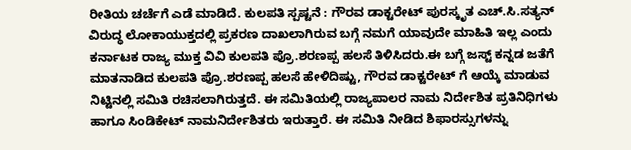ರೀತಿಯ ಚರ್ಚೆಗೆ ಎಡೆ ಮಾಡಿದೆ. ಕುಲಪತಿ ಸ್ಪಷ್ಟನೆ : ಗೌರವ ಡಾಕ್ಟರೇಟ್‌ ಪುರಸ್ಕೃತ ಎಚ್.ಸಿ.ಸತ್ಯನ್‌ ವಿರುದ್ಧ ಲೋಕಾಯುಕ್ತದಲ್ಲಿ ಪ್ರಕರಣ ದಾಖಲಾಗಿರುವ ಬಗ್ಗೆ ನಮಗೆ ಯಾವುದೇ ಮಾಹಿತಿ ಇಲ್ಲ ಎಂದು ಕರ್ನಾಟಕ ರಾಜ್ಯ ಮುಕ್ತ ವಿವಿ ಕುಲಪತಿ ಪ್ರೊ.ಶರಣಪ್ಪ ಹಲಸೆ ತಿಳಿಸಿದರು.ಈ ಬಗ್ಗೆ ಜಸ್ಟ್‌ ಕನ್ನಡ ಜತೆಗೆ ಮಾತನಾಡಿದ ಕುಲಪತಿ ಪ್ರೊ.ಶರಣಪ್ಪ ಹಲಸೆ ಹೇಳಿದಿಷ್ಟು, ಗೌರವ ಡಾಕ್ಟರೇಟ್‌ ಗೆ ಆಯ್ಕೆ ಮಾಡುವ ನಿಟ್ಟಿನಲ್ಲಿ ಸಮಿತಿ ರಚಿಸಲಾಗಿರುತ್ತದೆ. ಈ ಸಮಿತಿಯಲ್ಲಿ ರಾಜ್ಯಪಾಲರ ನಾಮ ನಿರ್ದೇಶಿತ ಪ್ರತಿನಿಧಿಗಳು ಹಾಗೂ ಸಿಂಡಿಕೇಟ್‌ ನಾಮನಿರ್ದೇಶಿತರು ಇರುತ್ತಾರೆ. ಈ ಸಮಿತಿ ನೀಡಿದ ಶಿಫಾರಸ್ಸುಗಳನ್ನು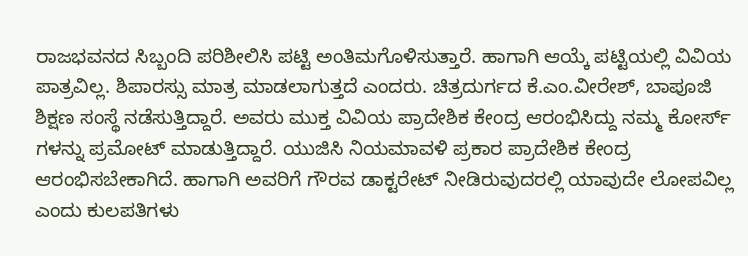ರಾಜಭವನದ ಸಿಬ್ಬಂದಿ ಪರಿಶೀಲಿಸಿ ಪಟ್ಟಿ ಅಂತಿಮಗೊಳಿಸುತ್ತಾರೆ. ಹಾಗಾಗಿ ಆಯ್ಕೆ ಪಟ್ಟಿಯಲ್ಲಿ ವಿವಿಯ ಪಾತ್ರವಿಲ್ಲ. ಶಿಪಾರಸ್ಸು ಮಾತ್ರ ಮಾಡಲಾಗುತ್ತದೆ ಎಂದರು. ಚಿತ್ರದುರ್ಗದ ಕೆ.ಎಂ.ವೀರೇಶ್‌, ಬಾಪೂಜಿ ಶಿಕ್ಷಣ ಸಂಸ್ಥೆ ನಡೆಸುತ್ತಿದ್ದಾರೆ. ಅವರು ಮುಕ್ತ ವಿವಿಯ ಪ್ರಾದೇಶಿಕ ಕೇಂದ್ರ ಆರಂಭಿಸಿದ್ದು ನಮ್ಮ ಕೋರ್ಸ್‌ ಗಳನ್ನು ಪ್ರಮೋಟ್‌ ಮಾಡುತ್ತಿದ್ದಾರೆ. ಯುಜಿಸಿ ನಿಯಮಾವಳಿ ಪ್ರಕಾರ ಪ್ರಾದೇಶಿಕ ಕೇಂದ್ರ ಆರಂಭಿಸಬೇಕಾಗಿದೆ. ಹಾಗಾಗಿ ಅವರಿಗೆ ಗೌರವ ಡಾಕ್ಟರೇಟ್‌ ನೀಡಿರುವುದರಲ್ಲಿ ಯಾವುದೇ ಲೋಪವಿಲ್ಲ ಎಂದು ಕುಲಪತಿಗಳು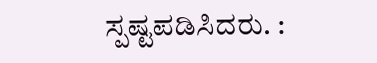ಸ್ಪಷ್ಟಪಡಿಸಿದರು. :